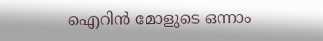ഐറിൻ മോളുടെ ഒന്നാം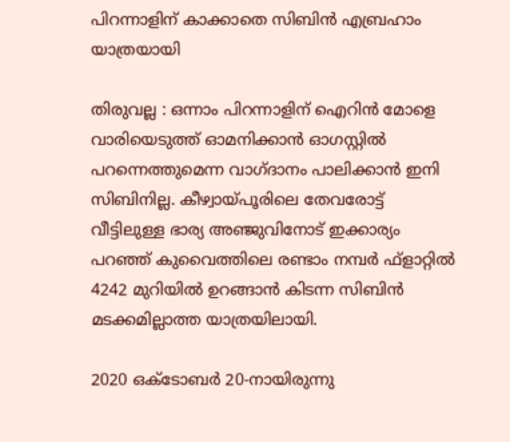പിറന്നാളിന് കാക്കാതെ സിബിൻ എബ്രഹാം യാത്രയായി

തിരുവല്ല : ഒന്നാം പിറന്നാളിന് ഐറിൻ മോളെ വാരിയെടുത്ത് ഓമനിക്കാൻ ഓഗസ്റ്റിൽ പറന്നെത്തുമെന്ന വാഗ്ദാനം പാലിക്കാൻ ഇനി സിബിനില്ല. കീഴ്വായ്പൂരിലെ തേവരോട്ട് വീട്ടിലുള്ള ഭാര്യ അഞ്ജുവിനോട് ഇക്കാര്യം പറഞ്ഞ് കുവൈത്തിലെ രണ്ടാം നമ്പർ ഫ്ളാറ്റിൽ 4242 മുറിയിൽ ഉറങ്ങാൻ കിടന്ന സിബിൻ മടക്കമില്ലാത്ത യാത്രയിലായി.

2020 ഒക്ടോബർ 20-നായിരുന്നു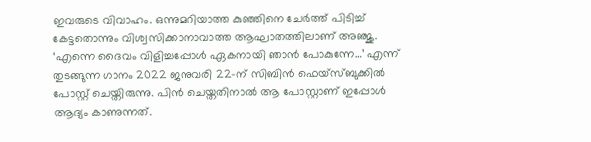ഇവരുടെ വിവാഹം. ഒന്നുമറിയാത്ത കുഞ്ഞിനെ ചേർത്ത് പിടിച്ച് കേട്ടതൊന്നും വിശ്വസിക്കാനാവാത്ത ആഘാതത്തിലാണ് അഞ്ജു. ‘എന്നെ ദൈവം വിളിച്ചപ്പോൾ ഏകനായി ഞാൻ പോകുന്നേ…’ എന്ന് തുടങ്ങുന്ന ഗാനം 2022 ജനുവരി 22-ന് സിബിൻ ഫെയ്സ്ബുക്കിൽ പോസ്റ്റ് ചെയ്തിരുന്നു. പിൻ ചെയ്തതിനാൽ ആ പോസ്റ്റാണ് ഇപ്പോൾ ആദ്യം കാണുന്നത്.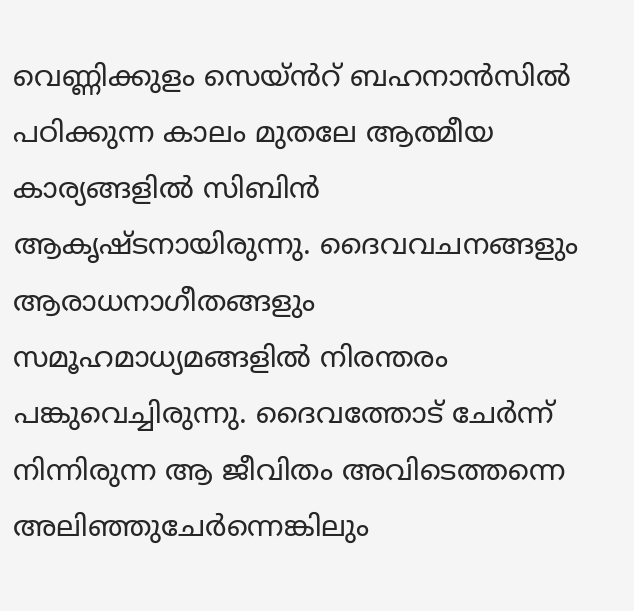വെണ്ണിക്കുളം സെയ്ൻറ് ബഹനാൻസിൽ പഠിക്കുന്ന കാലം മുതലേ ആത്മീയ കാര്യങ്ങളിൽ സിബിൻ ആകൃഷ്ടനായിരുന്നു. ദൈവവചനങ്ങളും ആരാധനാഗീതങ്ങളും സമൂഹമാധ്യമങ്ങളിൽ നിരന്തരം പങ്കുവെച്ചിരുന്നു. ദൈവത്തോട് ചേർന്ന് നിന്നിരുന്ന ആ ജീവിതം അവിടെത്തന്നെ അലിഞ്ഞുചേർന്നെങ്കിലും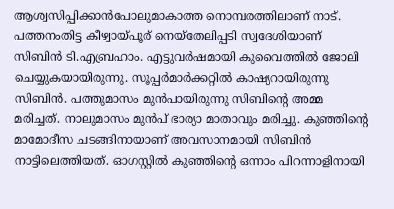ആശ്വസിപ്പിക്കാൻപോലുമാകാത്ത നൊമ്പരത്തിലാണ് നാട്. പത്തനംതിട്ട കീഴ്വായ്‌പൂര് നെയ്തേലിപ്പടി സ്വദേശിയാണ് സിബിൻ ടി.എബ്രഹാം. എട്ടുവർഷമായി കുവൈത്തിൽ ജോലി ചെയ്യുകയായിരുന്നു. സൂപ്പർമാർക്കറ്റിൽ കാഷ്യറായിരുന്നു സിബിൻ. പത്തുമാസം മുൻപായിരുന്നു സിബിൻ്റെ അമ്മ മരിച്ചത്. നാലുമാസം മുൻപ് ഭാര്യാ മാതാവും മരിച്ചു. കുഞ്ഞിന്റെ മാമോദീസ ചടങ്ങിനായാണ് അവസാനമായി സിബിൻ നാട്ടിലെത്തിയത്. ഓഗസ്റ്റിൽ കുഞ്ഞിൻ്റെ ഒന്നാം പിറന്നാളിനായി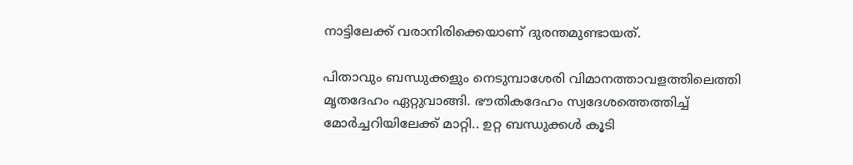നാട്ടിലേക്ക് വരാനിരിക്കെയാണ് ദുരന്തമുണ്ടായത്.

പിതാവും ബന്ധുക്കളും നെടുമ്പാശേരി വിമാനത്താവളത്തിലെത്തി മൃതദേഹം ഏറ്റുവാങ്ങി. ഭൗതികദേഹം സ്വദേശത്തെത്തിച്ച് മോർച്ചറിയിലേക്ക് മാറ്റി.. ഉറ്റ ബന്ധുക്കൾ കൂടി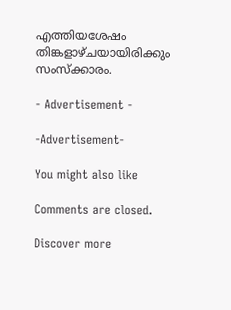എത്തിയശേഷം തിങ്കളാഴ്‌ചയായിരിക്കും സംസ്ക്കാരം.

- Advertisement -

-Advertisement-

You might also like

Comments are closed.

Discover more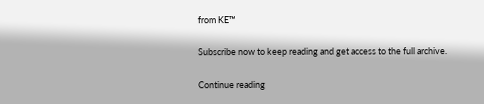from KE™

Subscribe now to keep reading and get access to the full archive.

Continue reading